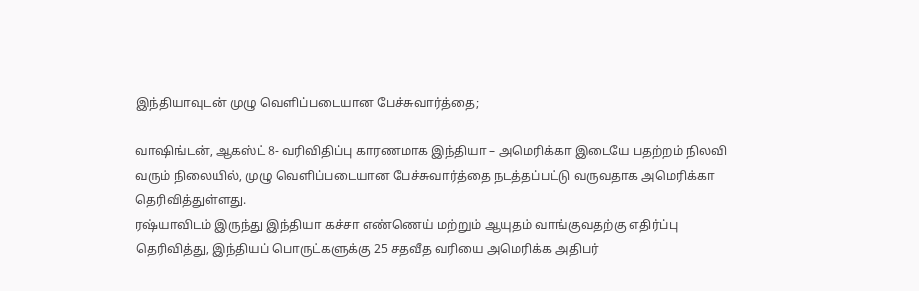இந்தியாவுடன் முழு வெளிப்படையான பேச்சுவார்த்தை;

வாஷிங்டன், ஆகஸ்ட் 8- வரிவிதிப்பு காரணமாக இந்தியா – அமெரிக்கா இடையே பதற்றம் நிலவி வரும் நிலையில், முழு வெளிப்படையான பேச்சுவார்த்தை நடத்தப்பட்டு வருவதாக அமெரிக்கா தெரிவித்துள்ளது.
ரஷ்யாவிடம் இருந்து இந்தியா கச்சா எண்ணெய் மற்றும் ஆயுதம் வாங்குவதற்கு எதிர்ப்பு தெரிவித்து, இந்தியப் பொருட்களுக்கு 25 சதவீத வரியை அமெரிக்க அதிபர்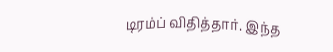டிரம்ப் விதித்தார். இந்த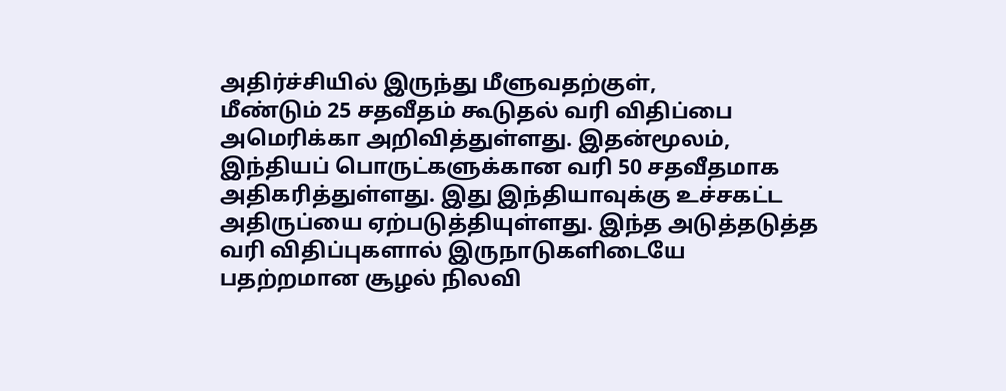அதிர்ச்சியில் இருந்து மீளுவதற்குள்,
மீண்டும் 25 சதவீதம் கூடுதல் வரி விதிப்பை அமெரிக்கா அறிவித்துள்ளது. இதன்மூலம், இந்தியப் பொருட்களுக்கான வரி 50 சதவீதமாக அதிகரித்துள்ளது. இது இந்தியாவுக்கு உச்சகட்ட அதிருப்யை ஏற்படுத்தியுள்ளது. இந்த அடுத்தடுத்த வரி விதிப்புகளால் இருநாடுகளிடையே பதற்றமான சூழல் நிலவி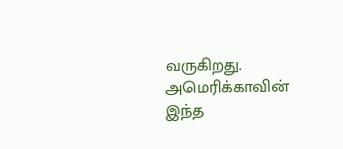வருகிறது. அமெரிக்காவின் இந்த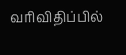வரிவிதிப்பில்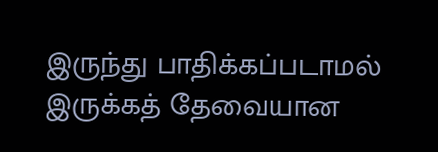இருந்து பாதிக்கப்படாமல் இருக்கத் தேவையான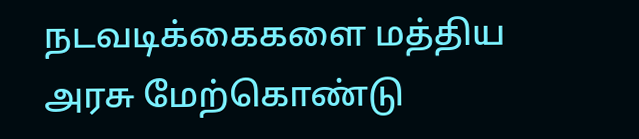நடவடிக்கைகளை மத்திய அரசு மேற்கொண்டு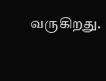வருகிறது.